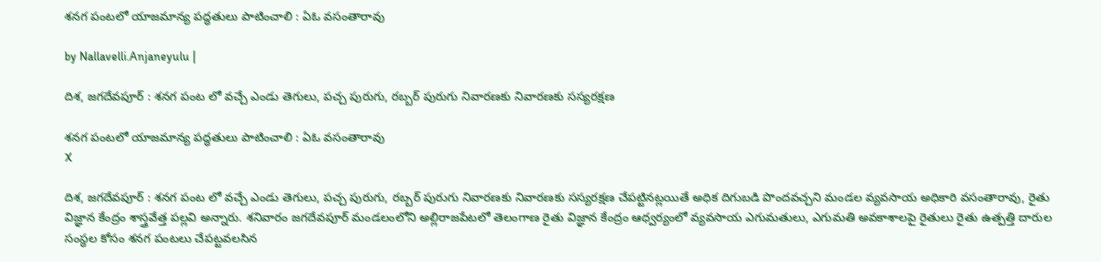శనగ పంటలో యాజమాన్య పద్ధతులు పాటించాలి : ఏఓ వసంతారావు

by Nallavelli.Anjaneyulu |

దిశ, జగదేవపూర్ : శనగ పంట లో వచ్చే ఎండు తెగులు, పచ్చ పురుగు, రబ్బర్ పురుగు నివారణకు నివారణకు సస్యరక్షణ

శనగ పంటలో యాజమాన్య పద్ధతులు పాటించాలి : ఏఓ వసంతారావు
X

దిశ, జగదేవపూర్ : శనగ పంట లో వచ్చే ఎండు తెగులు, పచ్చ పురుగు, రబ్బర్ పురుగు నివారణకు నివారణకు సస్యరక్షణ చేపట్టినట్లయితే అధిక దిగుబడి పొందవచ్చని మండల వ్యవసాయ అధికారి వసంతారావు, రైతు విజ్ఞాన కేంద్రం శాస్త్రవేత్త పల్లవి అన్నారు. శనివారం జగదేవపూర్ మండలంలోని అల్లిరాజపేటలో తెలంగాణ రైతు విజ్ఞాన కేంద్రం ఆధ్వర్యంలో వ్యవసాయ ఎగుమతులు, ఎగుమతి అవకాశాలపై రైతులు రైతు ఉత్పత్తి దారుల సంస్థల కోసం శనగ పంటలు చేపట్టవలసిన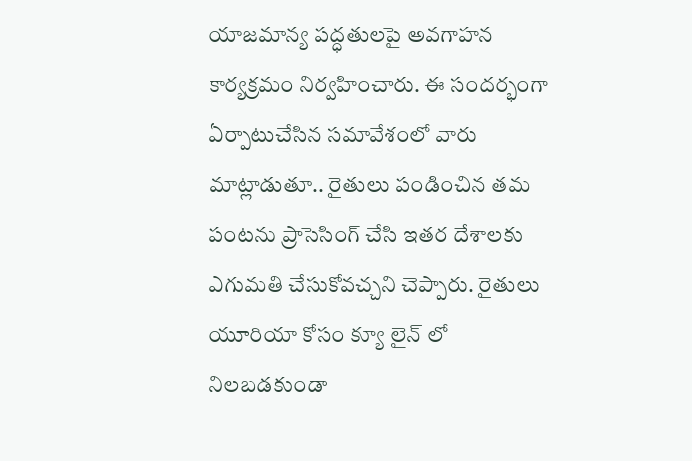యాజమాన్య పద్ధతులపై అవగాహన కార్యక్రమం నిర్వహించారు. ఈ సందర్భంగా ఏర్పాటుచేసిన సమావేశంలో వారు మాట్లాడుతూ.. రైతులు పండించిన తమ పంటను ప్రాసెసింగ్ చేసి ఇతర దేశాలకు ఎగుమతి చేసుకోవచ్చని చెప్పారు. రైతులు యూరియా కోసం క్యూ లైన్ లో నిలబడకుండా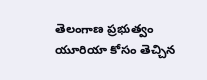తెలంగాణ ప్రభుత్వం యూరియా కోసం తెచ్చిన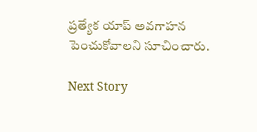ప్రత్యేక యాప్ అవగాహన పెంచుకోవాలని సూచించారు.

Next Story